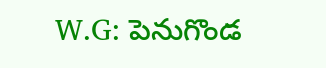W.G: పెనుగొండ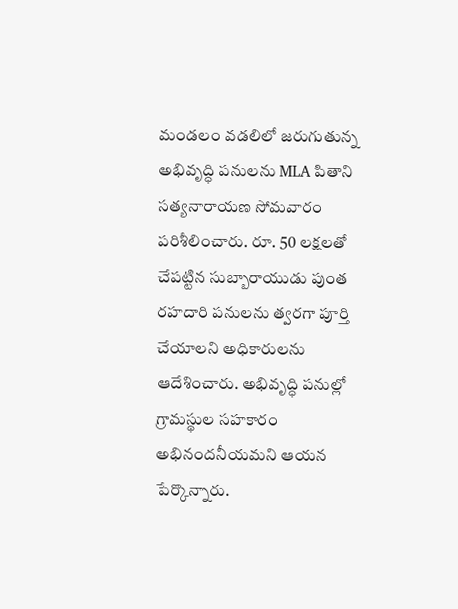మండలం వడలిలో జరుగుతున్న అభివృద్ధి పనులను MLA పితాని సత్యనారాయణ సోమవారం పరిశీలించారు. రూ. 50 లక్షలతో చేపట్టిన సుబ్బారాయుడు పుంత రహదారి పనులను త్వరగా పూర్తి చేయాలని అధికారులను ఆదేశించారు. అభివృద్ధి పనుల్లో గ్రామస్థుల సహకారం అభినందనీయమని ఆయన పేర్కొన్నారు.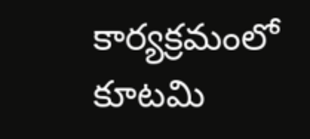కార్యక్రమంలో కూటమి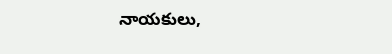నాయకులు,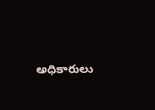అధికారులు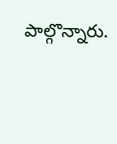పాల్గొన్నారు.